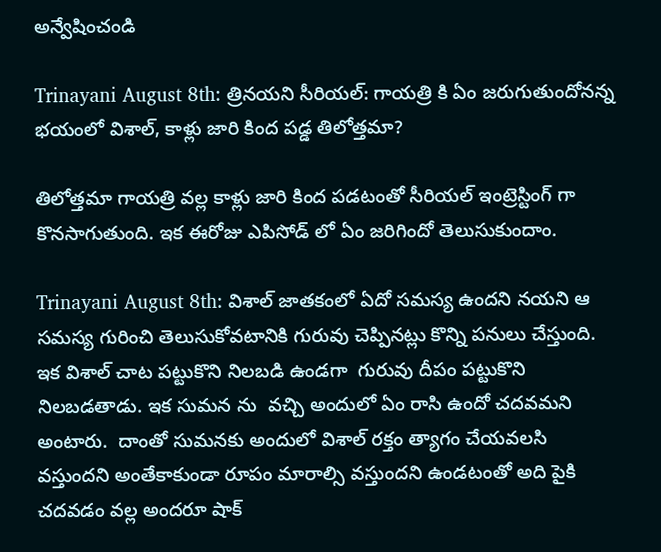అన్వేషించండి

Trinayani August 8th: త్రినయని సీరియల్: గాయత్రి కి ఏం జరుగుతుందోనన్న భయంలో విశాల్, కాళ్లు జారి కింద పడ్డ తిలోత్తమా?

తిలోత్తమా గాయత్రి వల్ల కాళ్లు జారి కింద పడటంతో సీరియల్ ఇంట్రెస్టింగ్ గా కొనసాగుతుంది. ఇక ఈరోజు ఎపిసోడ్ లో ఏం జరిగిందో తెలుసుకుందాం.

Trinayani August 8th: విశాల్ జాతకంలో ఏదో సమస్య ఉందని నయని ఆ సమస్య గురించి తెలుసుకోవటానికి గురువు చెప్పినట్లు కొన్ని పనులు చేస్తుంది. ఇక విశాల్ చాట పట్టుకొని నిలబడి ఉండగా  గురువు దీపం పట్టుకొని నిలబడతాడు. ఇక సుమన ను  వచ్చి అందులో ఏం రాసి ఉందో చదవమని అంటారు.  దాంతో సుమనకు అందులో విశాల్ రక్తం త్యాగం చేయవలసి వస్తుందని అంతేకాకుండా రూపం మారాల్సి వస్తుందని ఉండటంతో అది పైకి చదవడం వల్ల అందరూ షాక్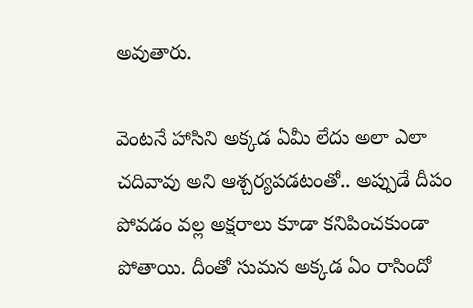అవుతారు.

వెంటనే హాసిని అక్కడ ఏమీ లేదు అలా ఎలా చదివావు అని ఆశ్చర్యపడటంతో.. అప్పుడే దీపం పోవడం వల్ల అక్షరాలు కూడా కనిపించకుండా పోతాయి. దీంతో సుమన అక్కడ ఏం రాసిందో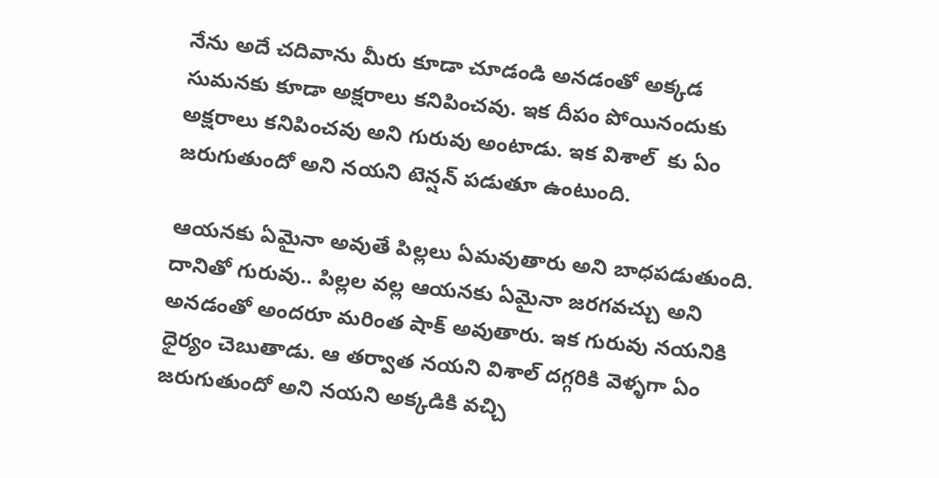నేను అదే చదివాను మీరు కూడా చూడండి అనడంతో అక్కడ సుమనకు కూడా అక్షరాలు కనిపించవు. ఇక దీపం పోయినందుకు అక్షరాలు కనిపించవు అని గురువు అంటాడు. ఇక విశాల్  కు ఏం జరుగుతుందో అని నయని టెన్షన్ పడుతూ ఉంటుంది.

ఆయనకు ఏమైనా అవుతే పిల్లలు ఏమవుతారు అని బాధపడుతుంది. దానితో గురువు.. పిల్లల వల్ల ఆయనకు ఏమైనా జరగవచ్చు అని అనడంతో అందరూ మరింత షాక్ అవుతారు. ఇక గురువు నయనికి ధైర్యం చెబుతాడు. ఆ తర్వాత నయని విశాల్ దగ్గరికి వెళ్ళగా ఏం జరుగుతుందో అని నయని అక్కడికి వచ్చి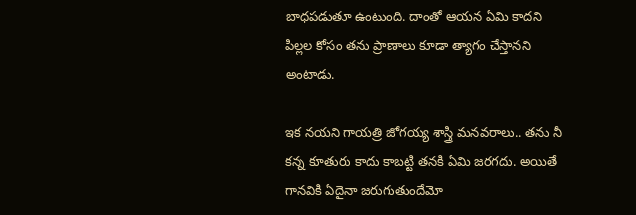బాధపడుతూ ఉంటుంది. దాంతో ఆయన ఏమి కాదని  పిల్లల కోసం తను ప్రాణాలు కూడా త్యాగం చేస్తానని అంటాడు.

ఇక నయని గాయత్రి జోగయ్య శాస్త్రి మనవరాలు.. తను నీ కన్న కూతురు కాదు కాబట్టి తనకి ఏమి జరగదు. అయితే గానవికి ఏదైనా జరుగుతుందేమో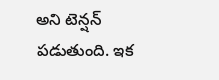అని టెన్షన్ పడుతుంది. ఇక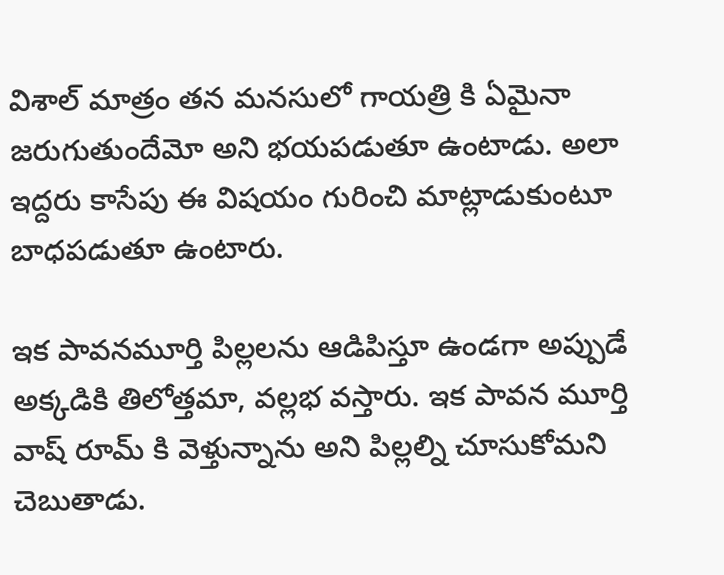విశాల్ మాత్రం తన మనసులో గాయత్రి కి ఏమైనా జరుగుతుందేమో అని భయపడుతూ ఉంటాడు. అలా ఇద్దరు కాసేపు ఈ విషయం గురించి మాట్లాడుకుంటూ బాధపడుతూ ఉంటారు.

ఇక పావనమూర్తి పిల్లలను ఆడిపిస్తూ ఉండగా అప్పుడే అక్కడికి తిలోత్తమా, వల్లభ వస్తారు. ఇక పావన మూర్తి వాష్ రూమ్ కి వెళ్తున్నాను అని పిల్లల్ని చూసుకోమని చెబుతాడు.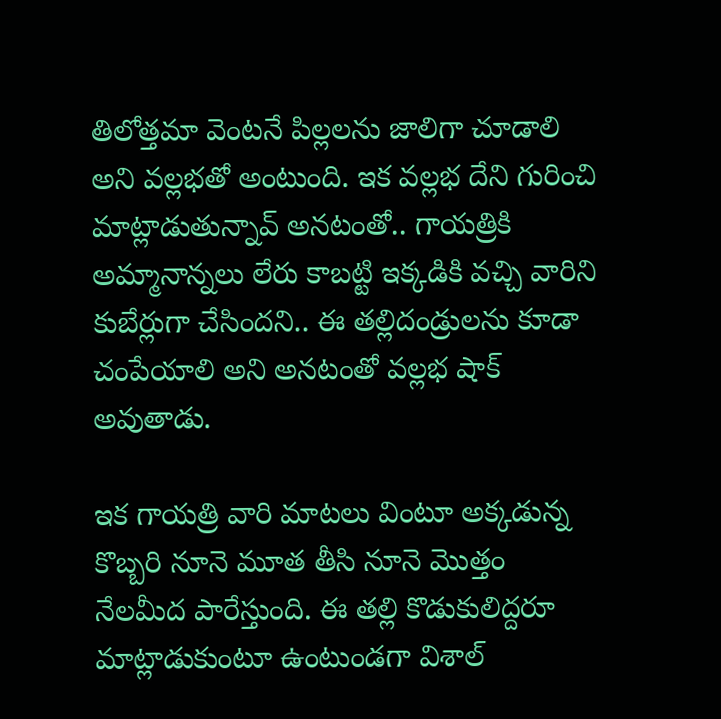తిలోత్తమా వెంటనే పిల్లలను జాలిగా చూడాలి అని వల్లభతో అంటుంది. ఇక వల్లభ దేని గురించి మాట్లాడుతున్నావ్ అనటంతో.. గాయత్రికి అమ్మానాన్నలు లేరు కాబట్టి ఇక్కడికి వచ్చి వారిని కుబేర్లుగా చేసిందని.. ఈ తల్లిదండ్రులను కూడా చంపేయాలి అని అనటంతో వల్లభ షాక్ అవుతాడు.

ఇక గాయత్రి వారి మాటలు వింటూ అక్కడున్న కొబ్బరి నూనె మూత తీసి నూనె మొత్తం నేలమీద పారేస్తుంది. ఈ తల్లి కొడుకులిద్దరూ మాట్లాడుకుంటూ ఉంటుండగా విశాల్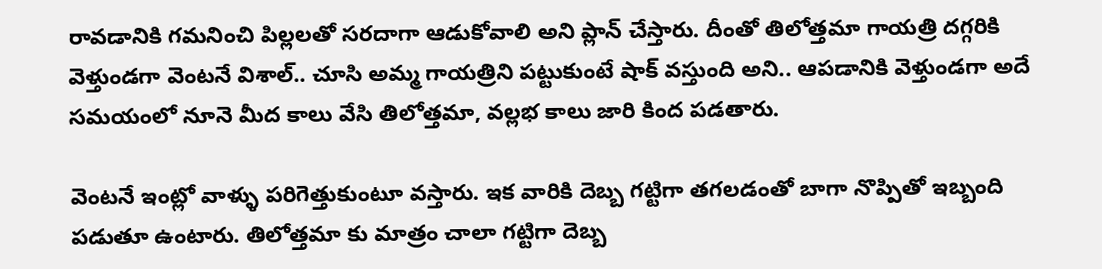రావడానికి గమనించి పిల్లలతో సరదాగా ఆడుకోవాలి అని ప్లాన్ చేస్తారు. దీంతో తిలోత్తమా గాయత్రి దగ్గరికి వెళ్తుండగా వెంటనే విశాల్.. చూసి అమ్మ గాయత్రిని పట్టుకుంటే షాక్ వస్తుంది అని.. ఆపడానికి వెళ్తుండగా అదే సమయంలో నూనె మీద కాలు వేసి తిలోత్తమా, వల్లభ కాలు జారి కింద పడతారు.

వెంటనే ఇంట్లో వాళ్ళు పరిగెత్తుకుంటూ వస్తారు. ఇక వారికి దెబ్బ గట్టిగా తగలడంతో బాగా నొప్పితో ఇబ్బంది పడుతూ ఉంటారు. తిలోత్తమా కు మాత్రం చాలా గట్టిగా దెబ్బ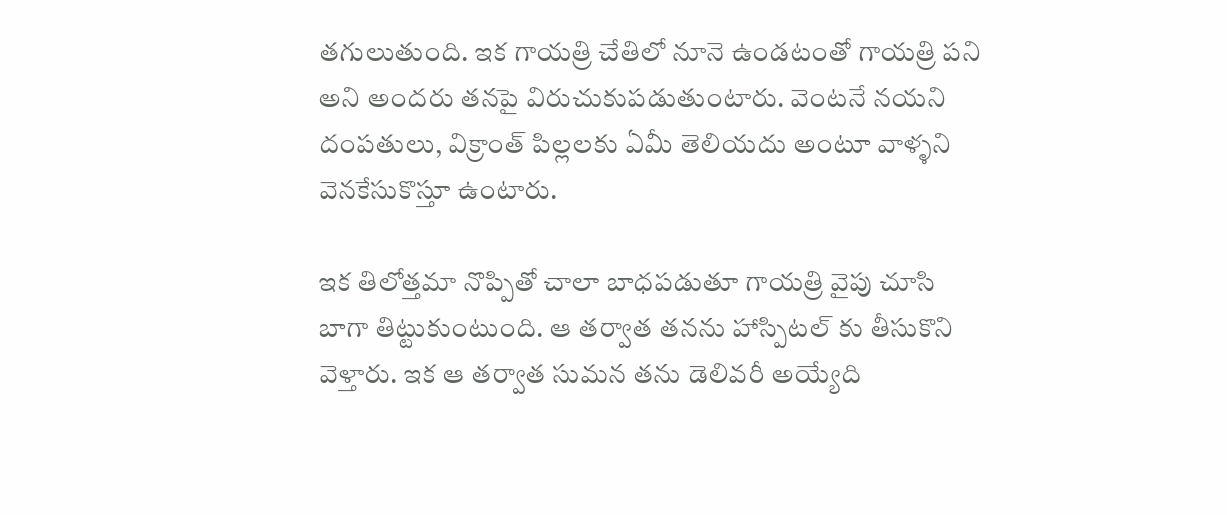తగులుతుంది. ఇక గాయత్రి చేతిలో నూనె ఉండటంతో గాయత్రి పని అని అందరు తనపై విరుచుకుపడుతుంటారు. వెంటనే నయని దంపతులు, విక్రాంత్ పిల్లలకు ఏమీ తెలియదు అంటూ వాళ్ళని వెనకేసుకొస్తూ ఉంటారు.

ఇక తిలోత్తమా నొప్పితో చాలా బాధపడుతూ గాయత్రి వైపు చూసి బాగా తిట్టుకుంటుంది. ఆ తర్వాత తనను హాస్పిటల్ కు తీసుకొని వెళ్తారు. ఇక ఆ తర్వాత సుమన తను డెలివరీ అయ్యేది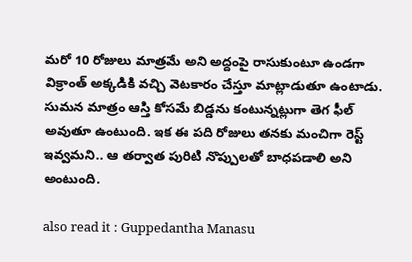మరో 10 రోజులు మాత్రమే అని అద్దంపై రాసుకుంటూ ఉండగా విక్రాంత్ అక్కడికి వచ్చి వెటకారం చేస్తూ మాట్లాడుతూ ఉంటాడు. సుమన మాత్రం ఆస్తి కోసమే బిడ్డను కంటున్నట్లుగా తెగ ఫీల్ అవుతూ ఉంటుంది. ఇక ఈ పది రోజులు తనకు మంచిగా రెస్ట్ ఇవ్వమని.. ఆ తర్వాత పురిటి నొప్పులతో బాధపడాలి అని అంటుంది.

also read it : Guppedantha Manasu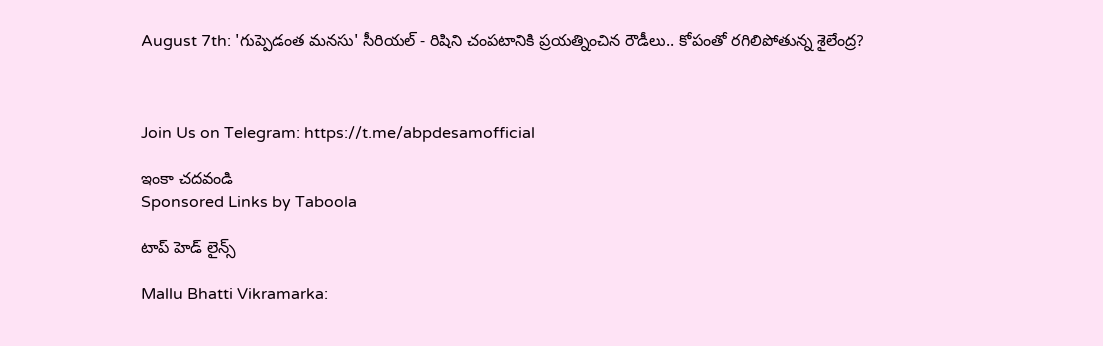August 7th: 'గుప్పెడంత మనసు' సీరియల్ - రిషిని చంపటానికి ప్రయత్నించిన రౌడీలు.. కోపంతో రగిలిపోతున్న శైలేంద్ర?



Join Us on Telegram: https://t.me/abpdesamofficial

ఇంకా చదవండి
Sponsored Links by Taboola

టాప్ హెడ్ లైన్స్

Mallu Bhatti Vikramarka: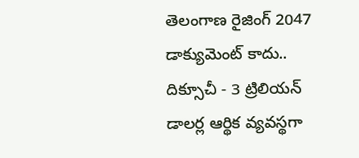తెలంగాణ రైజింగ్ 2047 డాక్యుమెంట్ కాదు.. దిక్సూచీ - 3 ట్రిలియన్ డాలర్ల ఆర్థిక వ్యవస్థగా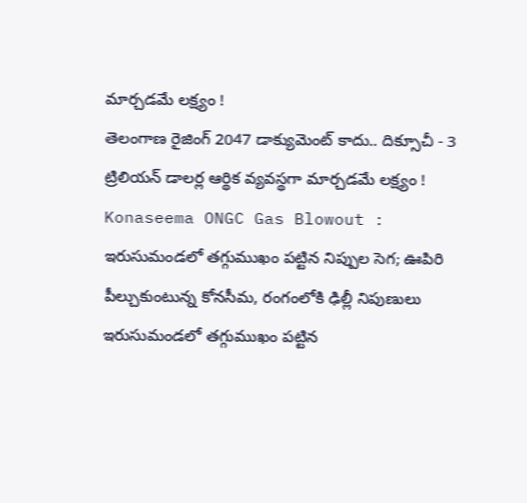మార్చడమే లక్ష్యం !
తెలంగాణ రైజింగ్ 2047 డాక్యుమెంట్ కాదు.. దిక్సూచీ - 3 ట్రిలియన్ డాలర్ల ఆర్థిక వ్యవస్థగా మార్చడమే లక్ష్యం !
Konaseema ONGC Gas Blowout : ఇరుసుమండలో తగ్గుముఖం పట్టిన నిప్పుల సెగ; ఊపిరి పీల్చుకుంటున్న కోనసీమ, రంగంలోకి ఢిల్లీ నిపుణులు
ఇరుసుమండలో తగ్గుముఖం పట్టిన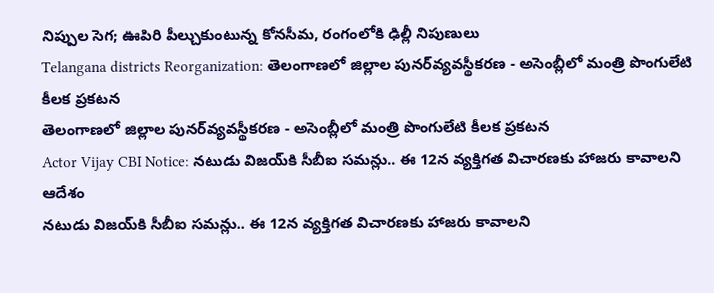నిప్పుల సెగ; ఊపిరి పీల్చుకుంటున్న కోనసీమ, రంగంలోకి ఢిల్లీ నిపుణులు
Telangana districts Reorganization: తెలంగాణలో జిల్లాల పునర్‌వ్యవస్థీకరణ - అసెంబ్లీలో మంత్రి పొంగులేటి కీలక ప్రకటన
తెలంగాణలో జిల్లాల పునర్‌వ్యవస్థీకరణ - అసెంబ్లీలో మంత్రి పొంగులేటి కీలక ప్రకటన
Actor Vijay CBI Notice: నటుడు విజయ్‌కి సీబీఐ సమన్లు.. ఈ 12న వ్యక్తిగత విచారణకు హాజరు కావాలని ఆదేశం
నటుడు విజయ్‌కి సీబీఐ సమన్లు.. ఈ 12న వ్యక్తిగత విచారణకు హాజరు కావాలని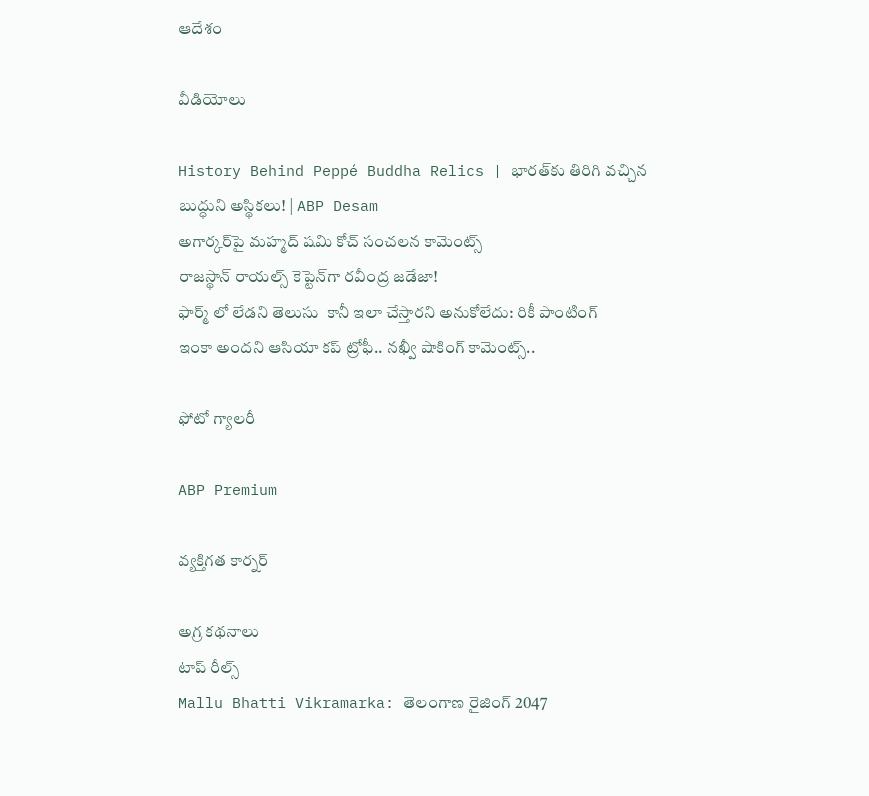ఆదేశం

వీడియోలు

History Behind Peppé Buddha Relics | భారత్‌కు తిరిగి వచ్చిన బుద్ధుని అస్థికలు! | ABP Desam
అగార్కర్‌పై మహ్మద్ షమి కోచ్ సంచలన కామెంట్స్
రాజస్థాన్ రాయల్స్ కెప్టెన్‌గా రవీంద్ర జడేజా!
ఫార్మ్ లో లేడని తెలుసు  కానీ ఇలా చేస్తారని అనుకోలేదు: రికీ పాంటింగ్
ఇంకా అందని ఆసియా కప్ ట్రోఫీ.. నఖ్వీ షాకింగ్ కామెంట్స్..

ఫోటో గ్యాలరీ

ABP Premium

వ్యక్తిగత కార్నర్

అగ్ర కథనాలు
టాప్ రీల్స్
Mallu Bhatti Vikramarka: తెలంగాణ రైజింగ్ 2047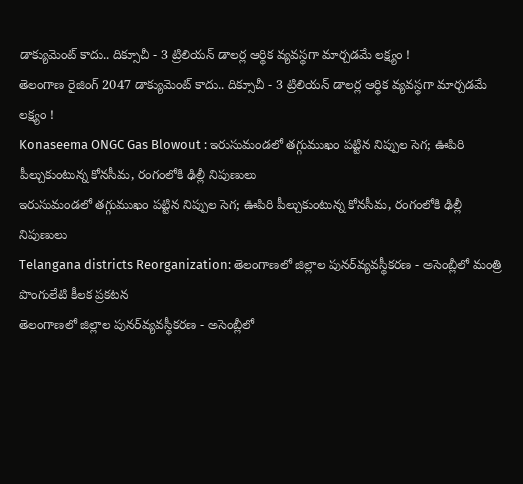డాక్యుమెంట్ కాదు.. దిక్సూచీ - 3 ట్రిలియన్ డాలర్ల ఆర్థిక వ్యవస్థగా మార్చడమే లక్ష్యం !
తెలంగాణ రైజింగ్ 2047 డాక్యుమెంట్ కాదు.. దిక్సూచీ - 3 ట్రిలియన్ డాలర్ల ఆర్థిక వ్యవస్థగా మార్చడమే లక్ష్యం !
Konaseema ONGC Gas Blowout : ఇరుసుమండలో తగ్గుముఖం పట్టిన నిప్పుల సెగ; ఊపిరి పీల్చుకుంటున్న కోనసీమ, రంగంలోకి ఢిల్లీ నిపుణులు
ఇరుసుమండలో తగ్గుముఖం పట్టిన నిప్పుల సెగ; ఊపిరి పీల్చుకుంటున్న కోనసీమ, రంగంలోకి ఢిల్లీ నిపుణులు
Telangana districts Reorganization: తెలంగాణలో జిల్లాల పునర్‌వ్యవస్థీకరణ - అసెంబ్లీలో మంత్రి పొంగులేటి కీలక ప్రకటన
తెలంగాణలో జిల్లాల పునర్‌వ్యవస్థీకరణ - అసెంబ్లీలో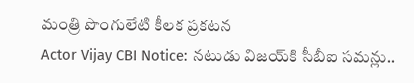మంత్రి పొంగులేటి కీలక ప్రకటన
Actor Vijay CBI Notice: నటుడు విజయ్‌కి సీబీఐ సమన్లు..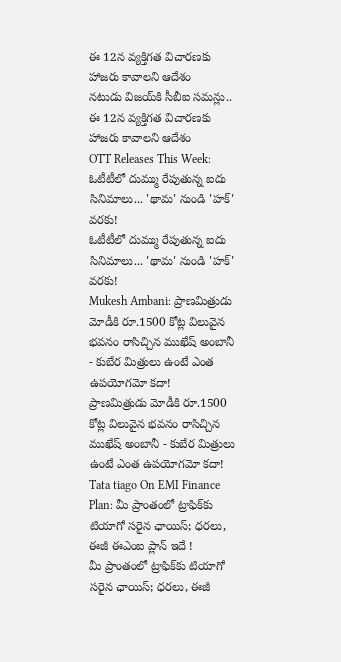ఈ 12న వ్యక్తిగత విచారణకు హాజరు కావాలని ఆదేశం
నటుడు విజయ్‌కి సీబీఐ సమన్లు.. ఈ 12న వ్యక్తిగత విచారణకు హాజరు కావాలని ఆదేశం
OTT Releases This Week: ఓటీటీలో దుమ్ము రేపుతున్న ఐదు సినిమాలు... 'థామ' నుండి 'హక్' వరకు!
ఓటీటీలో దుమ్ము రేపుతున్న ఐదు సినిమాలు... 'థామ' నుండి 'హక్' వరకు!
Mukesh Ambani: ప్రాణమిత్రుడు మోడీకి రూ.1500 కోట్ల విలువైన భవనం రాసిచ్చిన ముఖేష్ అంబానీ - కుబేర మిత్రులు ఉంటే ఎంత ఉపయోగమో కదా!
ప్రాణమిత్రుడు మోడీకి రూ.1500 కోట్ల విలువైన భవనం రాసిచ్చిన ముఖేష్ అంబానీ - కుబేర మిత్రులు ఉంటే ఎంత ఉపయోగమో కదా!
Tata tiago On EMI Finance Plan: మీ ప్రాంతంలో ట్రాఫిక్‌కు టియాగో సరైన ఛాయిస్‌; ధరలు, ఈజీ ఈఎంఐ ప్లాన్‌ ఇదే !
మీ ప్రాంతంలో ట్రాఫిక్‌కు టియాగో సరైన ఛాయిస్‌; ధరలు, ఈజీ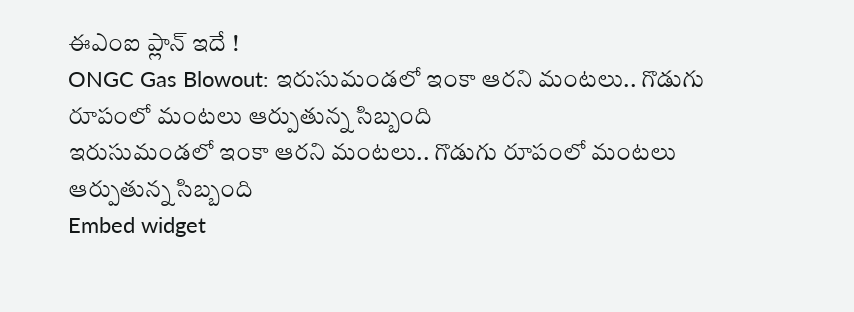ఈఎంఐ ప్లాన్‌ ఇదే !
ONGC Gas Blowout: ఇరుసుమండలో ఇంకా ఆరని మంటలు.. గొడుగు రూపంలో మంటలు ఆర్పుతున్న సిబ్బంది
ఇరుసుమండలో ఇంకా ఆరని మంటలు.. గొడుగు రూపంలో మంటలు ఆర్పుతున్న సిబ్బంది
Embed widget